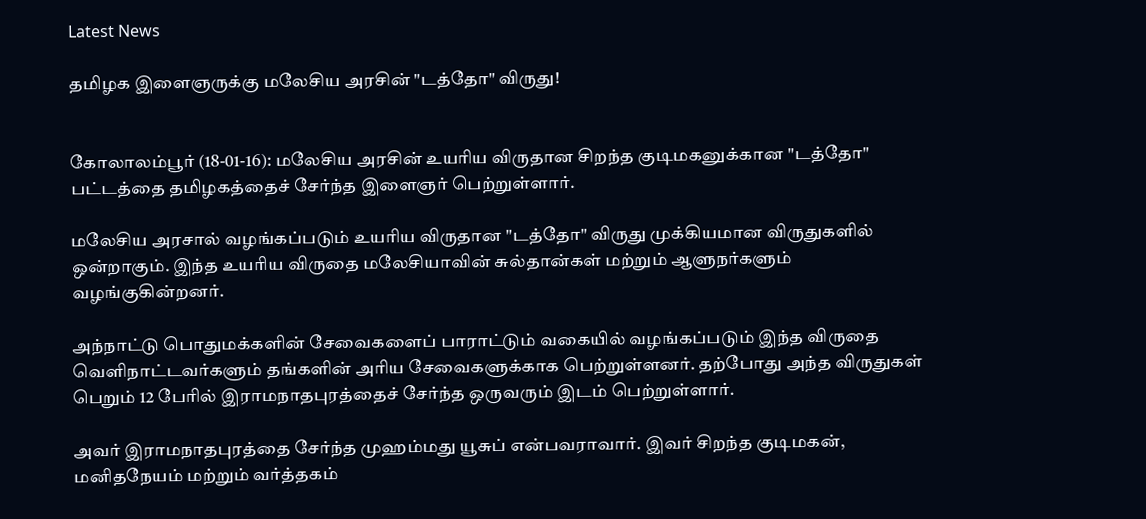Latest News

தமிழக இளைஞருக்கு மலேசிய அரசின் "டத்தோ" விருது!


கோலாலம்பூர் (18-01-16): மலேசிய அரசின் உயரிய விருதான சிறந்த குடிமகனுக்கான "டத்தோ" பட்டத்தை தமிழகத்தைச் சேர்ந்த இளைஞர் பெற்றுள்ளார்.

மலேசிய அரசால் வழங்கப்படும் உயரிய விருதான "டத்தோ" விருது முக்கியமான விருதுகளில் ஒன்றாகும். இந்த உயரிய விருதை மலேசியாவின் சுல்தான்கள் மற்றும் ஆளுநர்களும் வழங்குகின்றனர்.

அந்நாட்டு பொதுமக்களின் சேவைகளைப் பாராட்டும் வகையில் வழங்கப்படும் இந்த விருதை வெளிநாட்டவர்களும் தங்களின் அரிய சேவைகளுக்காக பெற்றுள்ளனர். தற்போது அந்த விருதுகள் பெறும் 12 பேரில் இராமநாதபுரத்தைச் சேர்ந்த ஒருவரும் இடம் பெற்றுள்ளார்.

அவர் இராமநாதபுரத்தை சேர்ந்த முஹம்மது யூசுப் என்பவராவார். இவர் சிறந்த குடிமகன், மனிதநேயம் மற்றும் வர்த்தகம்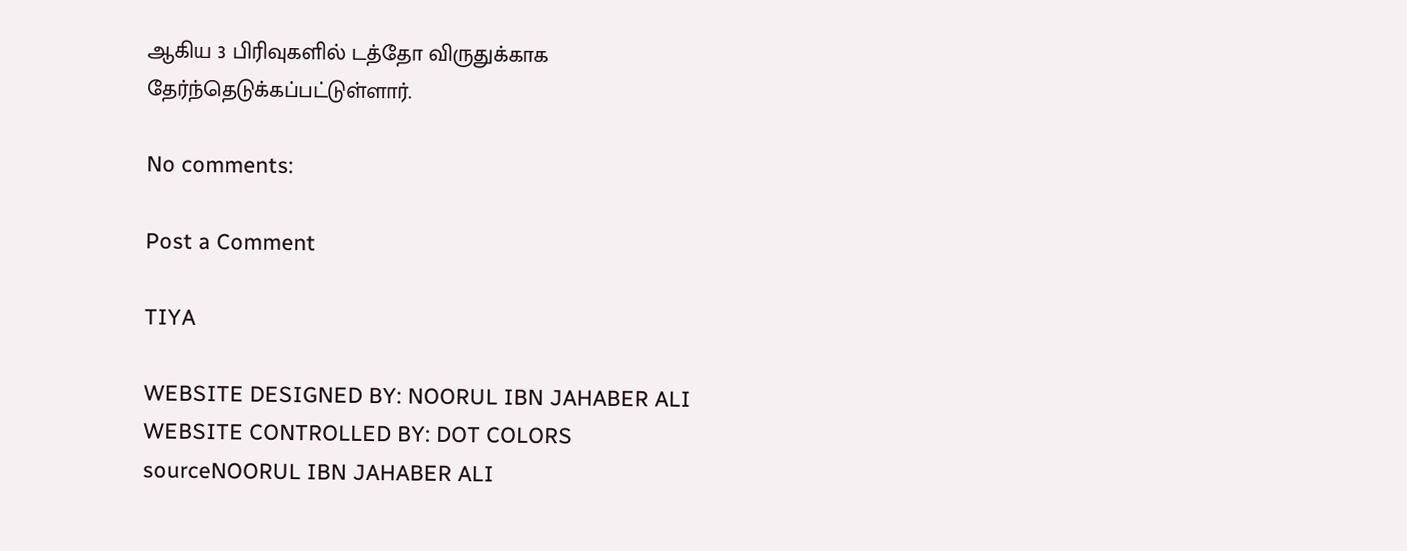ஆகிய 3 பிரிவுகளில் டத்தோ விருதுக்காக தேர்ந்தெடுக்கப்பட்டுள்ளார்.

No comments:

Post a Comment

TIYA

WEBSITE DESIGNED BY: NOORUL IBN JAHABER ALI WEBSITE CONTROLLED BY: DOT COLORS
sourceNOORUL IBN JAHABER ALI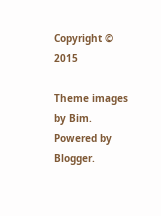Copyright © 2015

Theme images by Bim. Powered by Blogger.